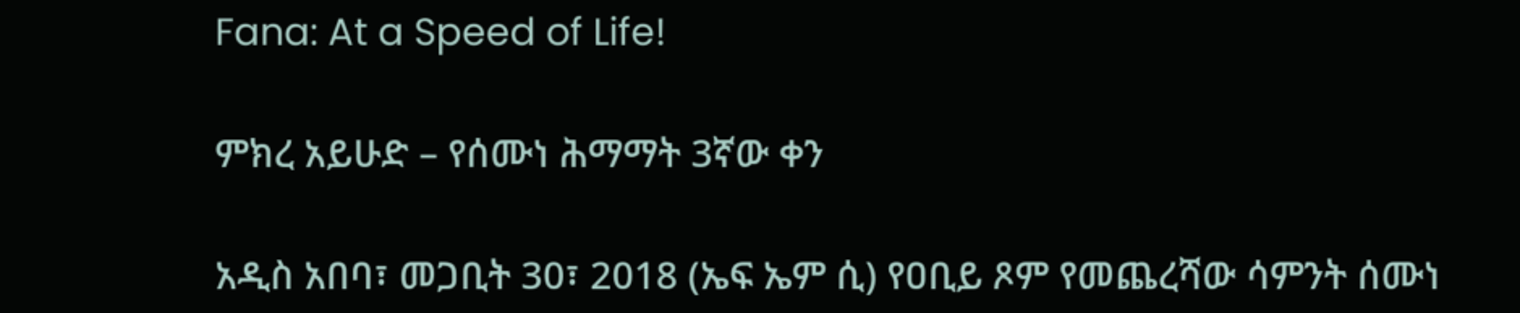Fana: At a Speed of Life!

ምክረ አይሁድ – የሰሙነ ሕማማት 3ኛው ቀን

አዲስ አበባ፣ መጋቢት 30፣ 2018 (ኤፍ ኤም ሲ) የዐቢይ ጾም የመጨረሻው ሳምንት ሰሙነ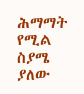ሕማማት የሚል ስያሜ ያለው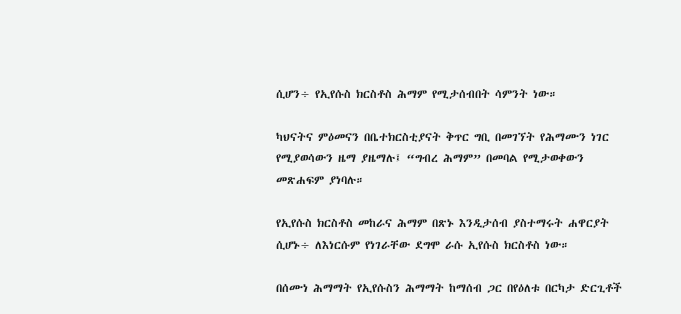ሲሆን÷ የኢየሱስ ክርስቶስ ሕማም የሚታሰብበት ሳምንት ነው።

ካህናትና ምዕመናን በቤተክርስቲያናት ቅጥር ግቢ በመገኘት የሕማሙን ነገር የሚያወሳውን ዜማ ያዜማሉ፤ “ግብረ ሕማም” በመባል የሚታወቀውን መጽሐፍም ያነባሉ።

የኢየሱስ ክርስቶስ መከራና ሕማም በጽኑ እንዲታሰብ ያስተማሩት ሐዋርያት ሲሆኑ÷ ለእነርሱም የነገራቸው ደግሞ ራሱ ኢየሱስ ክርስቶስ ነው።

በሰሙነ ሕማማት የኢየሱስን ሕማማት ከማሰብ ጋር በየዕለቱ በርካታ ድርጊቶች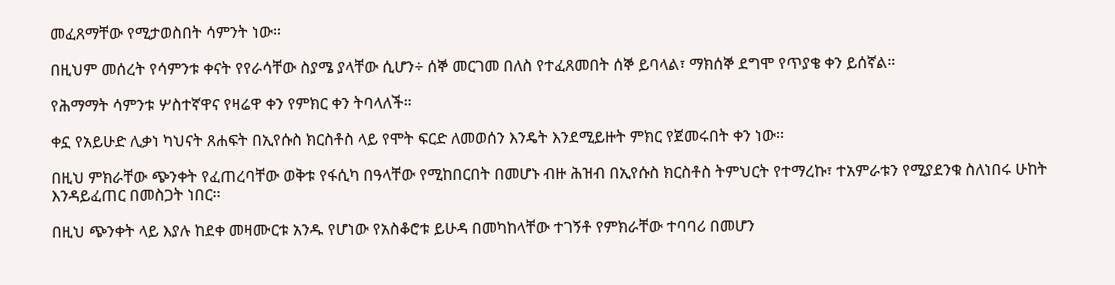መፈጸማቸው የሚታወስበት ሳምንት ነው።

በዚህም መሰረት የሳምንቱ ቀናት የየራሳቸው ስያሜ ያላቸው ሲሆን÷ ሰኞ መርገመ በለስ የተፈጸመበት ሰኞ ይባላል፣ ማክሰኞ ደግሞ የጥያቄ ቀን ይሰኛል።

የሕማማት ሳምንቱ ሦስተኛዋና የዛሬዋ ቀን የምክር ቀን ትባላለች።

ቀኗ የአይሁድ ሊቃነ ካህናት ጸሐፍት በኢየሱስ ክርስቶስ ላይ የሞት ፍርድ ለመወሰን እንዴት እንደሚይዙት ምክር የጀመሩበት ቀን ነው፡፡

በዚህ ምክራቸው ጭንቀት የፈጠረባቸው ወቅቱ የፋሲካ በዓላቸው የሚከበርበት በመሆኑ ብዙ ሕዝብ በኢየሱስ ክርስቶስ ትምህርት የተማረኩ፣ ተአምራቱን የሚያደንቁ ስለነበሩ ሁከት እንዳይፈጠር በመስጋት ነበር፡፡

በዚህ ጭንቀት ላይ እያሉ ከደቀ መዛሙርቱ አንዱ የሆነው የአስቆሮቱ ይሁዳ በመካከላቸው ተገኝቶ የምክራቸው ተባባሪ በመሆን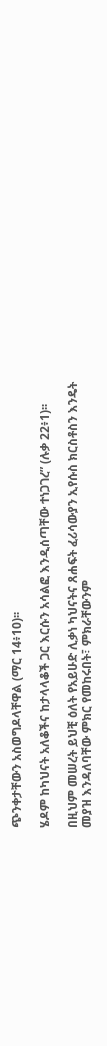ጭንቀታቸውን አስወግዶላቸዋል (ማር 14፥10)፡፡

ሄዶም ከካህናት አለቆችና ከታላላቆች ጋር እርሱን አሳልፎ እንዲሰጣቸው ተነጋገረ” (ሉቃ 22፥1)፡፡

በዚህም መሠረት ይህቺ ዕለት የአይሁድ ሊቃነ ካህናትና ጸሐፍት ፈሪሳውያን ኢየሱስ ክርስቶስን እንዴት መያዝ እንዳለባቸው ምክር የመከሩበት፣ ምክራቸውንም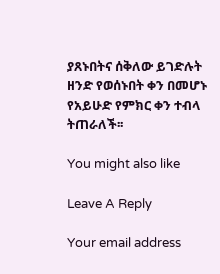ያጸኑበትና ሰቅለው ይገድሉት ዘንድ የወሰኑበት ቀን በመሆኑ የአይሁድ የምክር ቀን ተብላ ትጠራለች፡፡

You might also like

Leave A Reply

Your email address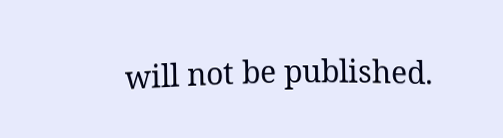will not be published.